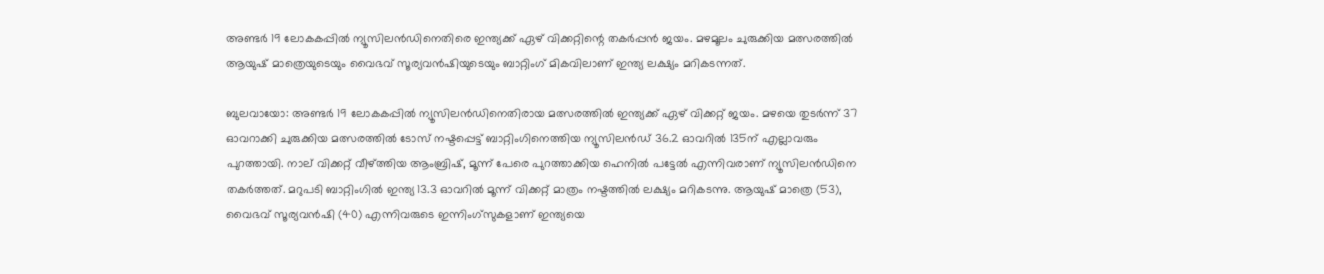അണ്ടര്‍ 19 ലോകകപ്പില്‍ ന്യൂസിലന്‍ഡിനെതിരെ ഇന്ത്യക്ക് ഏഴ് വിക്കറ്റിന്റെ തകര്‍പ്പന്‍ ജയം. മഴമൂലം ചുരുക്കിയ മത്സരത്തില്‍ ആയുഷ് മാത്രെയുടെയും വൈഭവ് സൂര്യവന്‍ഷിയുടെയും ബാറ്റിംഗ് മികവിലാണ് ഇന്ത്യ ലക്ഷ്യം മറികടന്നത്.

ബുലവായോ: അണ്ടര്‍ 19 ലോകകപ്പില്‍ ന്യൂസിലന്‍ഡിനെതിരായ മത്സരത്തില്‍ ഇന്ത്യക്ക് ഏഴ് വിക്കറ്റ് ജയം. മഴയെ തുടര്‍ന്ന് 37 ഓവറാക്കി ചുരുക്കിയ മത്സരത്തില്‍ ടോസ് നഷ്ടപ്പെട്ട് ബാറ്റിംഗിനെത്തിയ ന്യൂസിലന്‍ഡ് 36.2 ഓവറില്‍ 135ന് എല്ലാവരും പുറത്തായി. നാല് വിക്കറ്റ് വീഴ്ത്തിയ ആംബ്രിഷ്, മൂന്ന് പേരെ പുറത്താക്കിയ ഹെനില്‍ പട്ടേല്‍ എന്നിവരാണ് ന്യൂസിലന്‍ഡിനെ തകര്‍ത്തത്. മറുപടി ബാറ്റിംഗില്‍ ഇന്ത്യ 13.3 ഓവറില്‍ മൂന്ന് വിക്കറ്റ് മാത്രം നഷ്ടത്തില്‍ ലക്ഷ്യം മറികടന്നു. ആയുഷ് മാത്രെ (53), വൈഭവ് സൂര്യവന്‍ഷി (40) എന്നിവരുടെ ഇന്നിംഗ്‌സുകളാണ് ഇന്ത്യയെ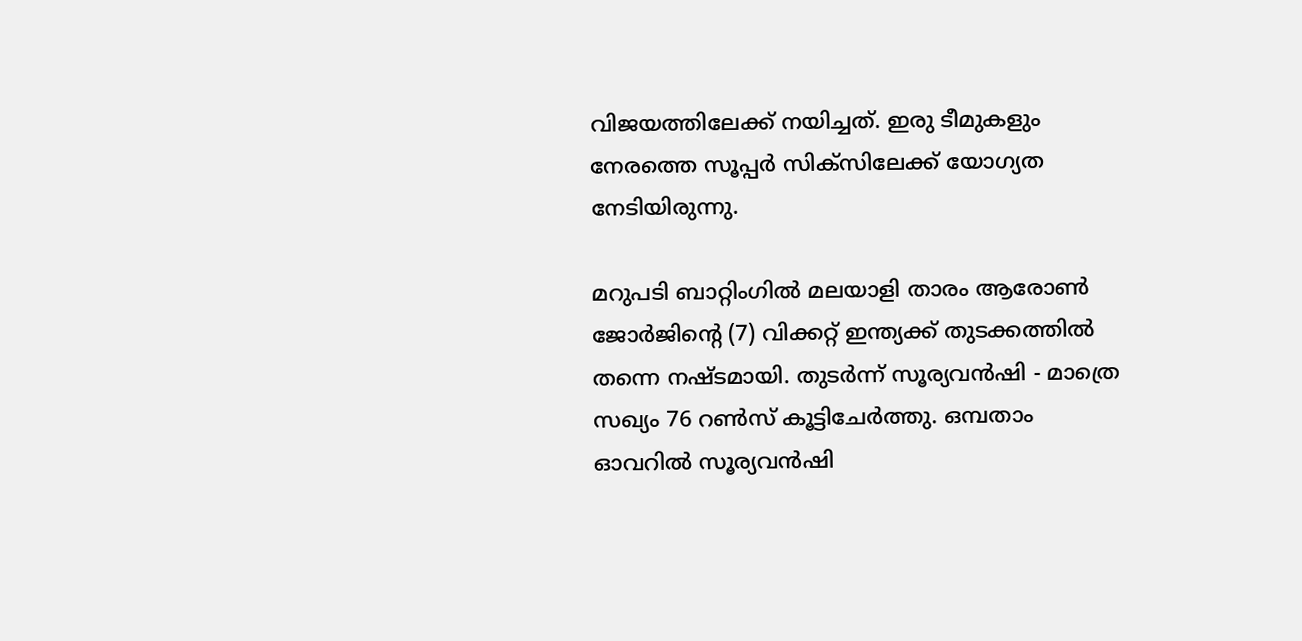വിജയത്തിലേക്ക് നയിച്ചത്. ഇരു ടീമുകളും നേരത്തെ സൂപ്പര്‍ സിക്‌സിലേക്ക് യോഗ്യത നേടിയിരുന്നു.

മറുപടി ബാറ്റിംഗില്‍ മലയാളി താരം ആരോണ്‍ ജോര്‍ജിന്റെ (7) വിക്കറ്റ് ഇന്ത്യക്ക് തുടക്കത്തില്‍ തന്നെ നഷ്ടമായി. തുടര്‍ന്ന് സൂര്യവന്‍ഷി - മാത്രെ സഖ്യം 76 റണ്‍സ് കൂട്ടിചേര്‍ത്തു. ഒമ്പതാം ഓവറില്‍ സൂര്യവന്‍ഷി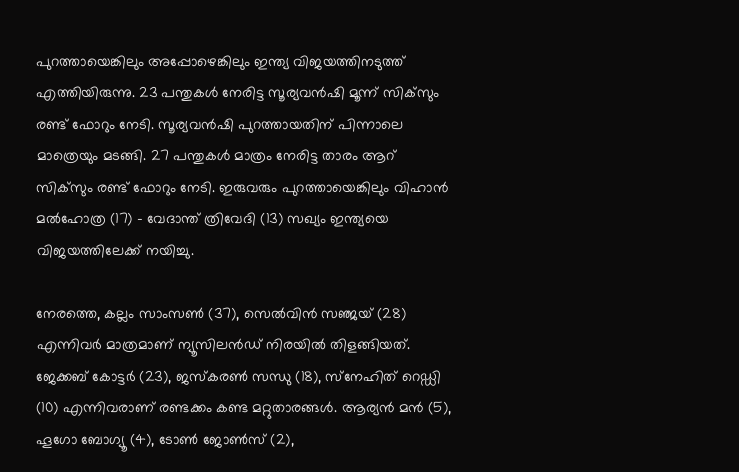പുറത്തായെങ്കിലും അപ്പോഴെങ്കിലും ഇന്ത്യ വിജയത്തിനടുത്ത് എത്തിയിരുന്നു. 23 പന്തുകള്‍ നേരിട്ട സൂര്യവന്‍ഷി മൂന്ന് സിക്‌സും രണ്ട് ഫോറും നേടി. സൂര്യവന്‍ഷി പുറത്തായതിന് പിന്നാലെ മാത്രെയും മടങ്ങി. 27 പന്തുകള്‍ മാത്രം നേരിട്ട താരം ആറ് സിക്‌സും രണ്ട് ഫോറും നേടി. ഇരുവരും പുറത്തായെങ്കിലും വിഹാന്‍ മല്‍ഹോത്ര (17) - വേദാന്ത് ത്രിവേദി (13) സഖ്യം ഇന്ത്യയെ വിജയത്തിലേക്ക് നയിച്ചു.

നേരത്തെ, കല്ലം സാംസണ്‍ (37), സെല്‍വിന്‍ സഞ്ജയ് (28) എന്നിവര്‍ മാത്രമാണ് ന്യൂസിലന്‍ഡ് നിരയില്‍ തിളങ്ങിയത്. ജേക്കബ് കോട്ടര്‍ (23), ജസ്‌കരണ്‍ സന്ധു (18), സ്‌നേഹിത് റെഡ്ഡി (10) എന്നിവരാണ് രണ്ടക്കം കണ്ട മറ്റുതാരങ്ങള്‍. ആര്യന്‍ മന്‍ (5), ഹൂഗോ ബോഗ്യൂ (4), ടോണ്‍ ജോണ്‍സ് (2),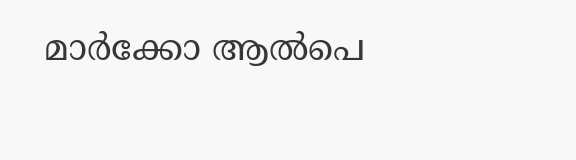മാര്‍ക്കോ ആല്‍പെ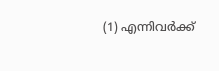(1) എന്നിവര്‍ക്ക്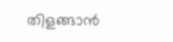തിളങ്ങാന്‍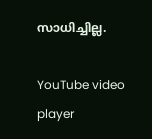സാധിച്ചില്ല.

YouTube video player